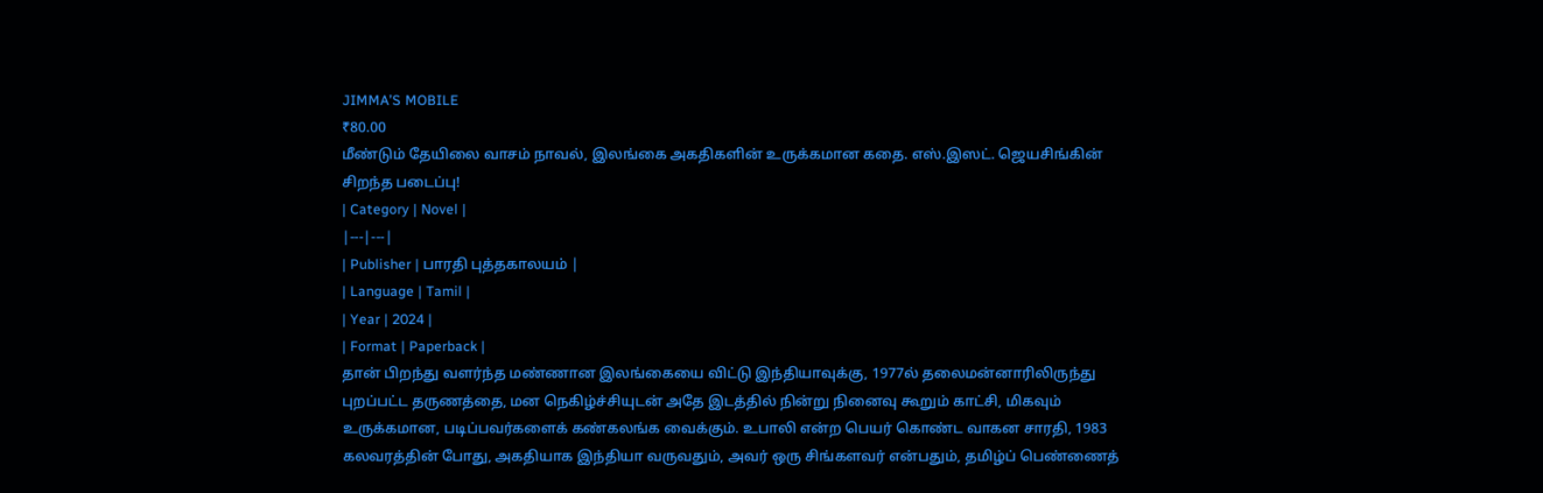JIMMA’S MOBILE
₹80.00
மீண்டும் தேயிலை வாசம் நாவல், இலங்கை அகதிகளின் உருக்கமான கதை. எஸ்.இஸட். ஜெயசிங்கின் சிறந்த படைப்பு!
| Category | Novel |
|---|---|
| Publisher | பாரதி புத்தகாலயம் |
| Language | Tamil |
| Year | 2024 |
| Format | Paperback |
தான் பிறந்து வளர்ந்த மண்ணான இலங்கையை விட்டு இந்தியாவுக்கு, 1977ல் தலைமன்னாரிலிருந்து புறப்பட்ட தருணத்தை, மன நெகிழ்ச்சியுடன் அதே இடத்தில் நின்று நினைவு கூறும் காட்சி, மிகவும் உருக்கமான, படிப்பவர்களைக் கண்கலங்க வைக்கும். உபாலி என்ற பெயர் கொண்ட வாகன சாரதி, 1983 கலவரத்தின் போது, அகதியாக இந்தியா வருவதும், அவர் ஒரு சிங்களவர் என்பதும், தமிழ்ப் பெண்ணைத்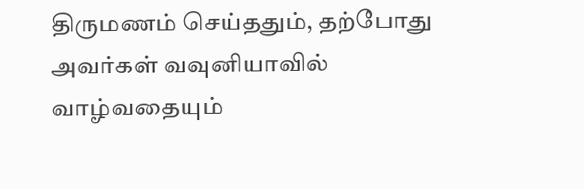திருமணம் செய்ததும், தற்போது அவர்கள் வவுனியாவில் வாழ்வதையும்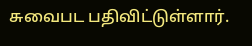சுவைபட பதிவிட்டுள்ளார்.